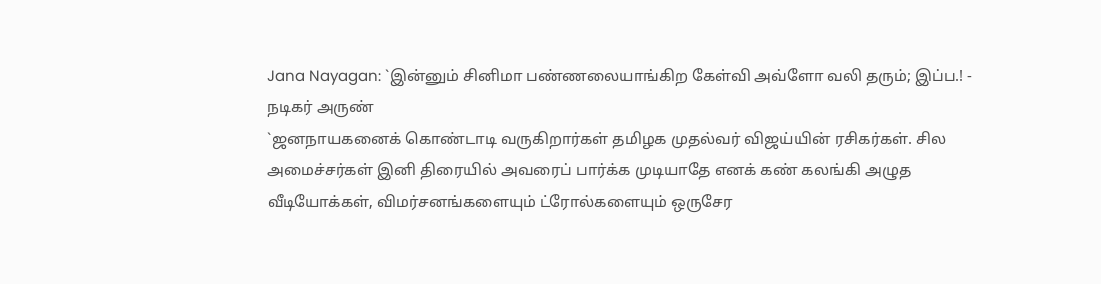Jana Nayagan: `இன்னும் சினிமா பண்ணலையாங்கிற கேள்வி அவ்ளோ வலி தரும்; இப்ப.! - நடிகர் அருண்
`ஜனநாயகனைக் கொண்டாடி வருகிறார்கள் தமிழக முதல்வர் விஜய்யின் ரசிகர்கள். சில அமைச்சர்கள் இனி திரையில் அவரைப் பார்க்க முடியாதே எனக் கண் கலங்கி அழுத வீடியோக்கள், விமர்சனங்களையும் ட்ரோல்களையும் ஒருசேர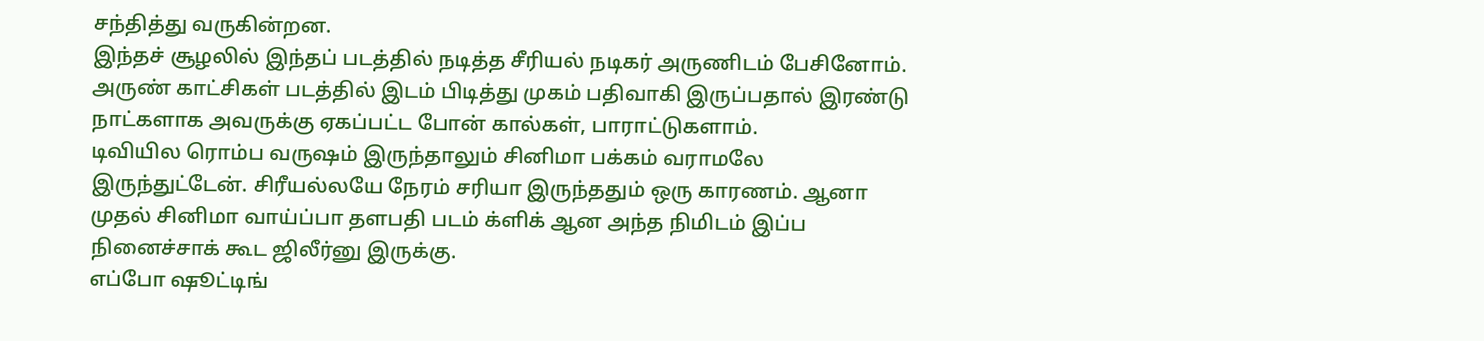சந்தித்து வருகின்றன.
இந்தச் சூழலில் இந்தப் படத்தில் நடித்த சீரியல் நடிகர் அருணிடம் பேசினோம்.
அருண் காட்சிகள் படத்தில் இடம் பிடித்து முகம் பதிவாகி இருப்பதால் இரண்டு நாட்களாக அவருக்கு ஏகப்பட்ட போன் கால்கள், பாராட்டுகளாம்.
டிவியில ரொம்ப வருஷம் இருந்தாலும் சினிமா பக்கம் வராமலே இருந்துட்டேன். சிரீயல்லயே நேரம் சரியா இருந்ததும் ஒரு காரணம். ஆனா முதல் சினிமா வாய்ப்பா தளபதி படம் க்ளிக் ஆன அந்த நிமிடம் இப்ப நினைச்சாக் கூட ஜிலீர்னு இருக்கு.
எப்போ ஷூட்டிங்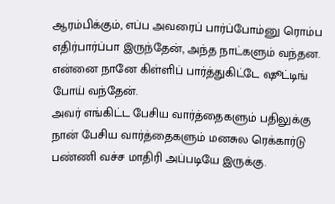ஆரம்பிக்கும், எப்ப அவரைப் பார்ப்போம்னு ரொம்ப எதிர்பார்ப்பா இருந்தேன், அந்த நாட்களும் வந்தன. என்னை நானே கிள்ளிப் பார்த்துகிட்டே ஷூட்டிங் போய் வந்தேன்.
அவர் எங்கிட்ட பேசிய வார்த்தைகளும் பதிலுக்கு நான் பேசிய வார்த்தைகளும் மனசுல ரெக்கார்டு பண்ணி வச்ச மாதிரி அப்படியே இருக்கு.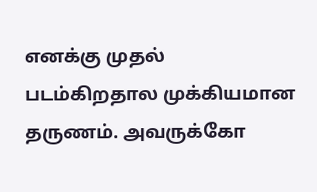எனக்கு முதல் படம்கிறதால முக்கியமான தருணம். அவருக்கோ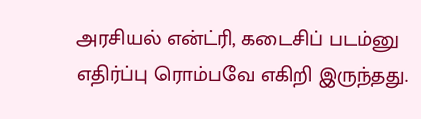அரசியல் என்ட்ரி, கடைசிப் படம்னு எதிர்ப்பு ரொம்பவே எகிறி இருந்தது.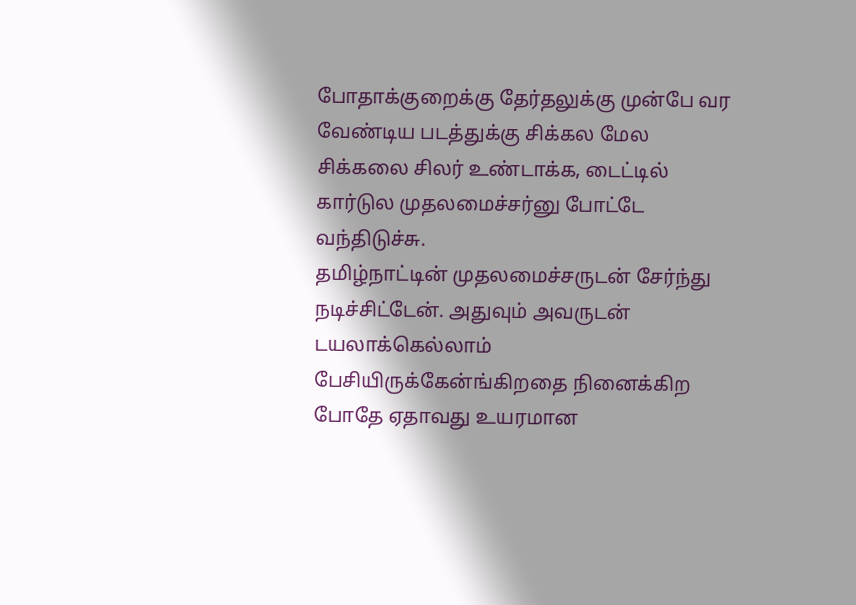போதாக்குறைக்கு தேர்தலுக்கு முன்பே வர வேண்டிய படத்துக்கு சிக்கல மேல சிக்கலை சிலர் உண்டாக்க, டைட்டில் கார்டுல முதலமைச்சர்னு போட்டே வந்திடுச்சு.
தமிழ்நாட்டின் முதலமைச்சருடன் சேர்ந்து நடிச்சிட்டேன். அதுவும் அவருடன் டயலாக்கெல்லாம் பேசியிருக்கேன்ங்கிறதை நினைக்கிற போதே ஏதாவது உயரமான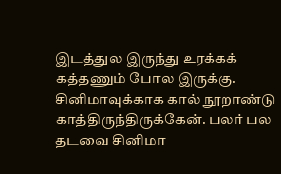இடத்துல இருந்து உரக்கக் கத்தணும் போல இருக்கு.
சினிமாவுக்காக கால் நூறாண்டு காத்திருந்திருக்கேன். பலர் பல தடவை சினிமா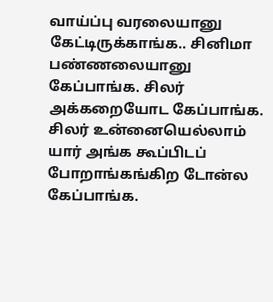வாய்ப்பு வரலையானு கேட்டிருக்காங்க.. சினிமா பண்ணலையானு கேப்பாங்க. சிலர் அக்கறையோட கேப்பாங்க. சிலர் உன்னையெல்லாம் யார் அங்க கூப்பிடப் போறாங்கங்கிற டோன்ல கேப்பாங்க.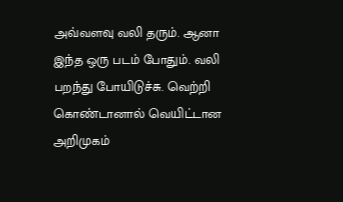அவ்வளவு வலி தரும். ஆனா இந்த ஒரு படம் போதும். வலி பறந்து போயிடுச்சு. வெற்றி கொண்டானால் வெயிட்டான அறிமுகம்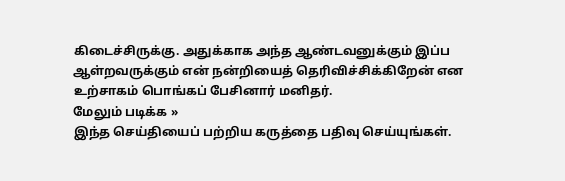கிடைச்சிருக்கு. அதுக்காக அந்த ஆண்டவனுக்கும் இப்ப ஆள்றவருக்கும் என் நன்றியைத் தெரிவிச்சிக்கிறேன் என உற்சாகம் பொங்கப் பேசினார் மனிதர்.
மேலும் படிக்க »
இந்த செய்தியைப் பற்றிய கருத்தை பதிவு செய்யுங்கள்.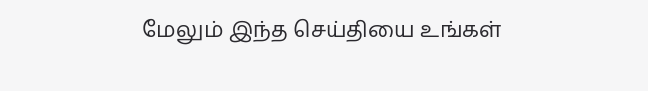மேலும் இந்த செய்தியை உங்கள்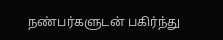நண்பர்களுடன் பகிர்ந்து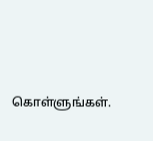கொள்ளுங்கள்.